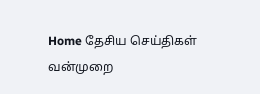Home தேசிய செய்திகள் வன்முறை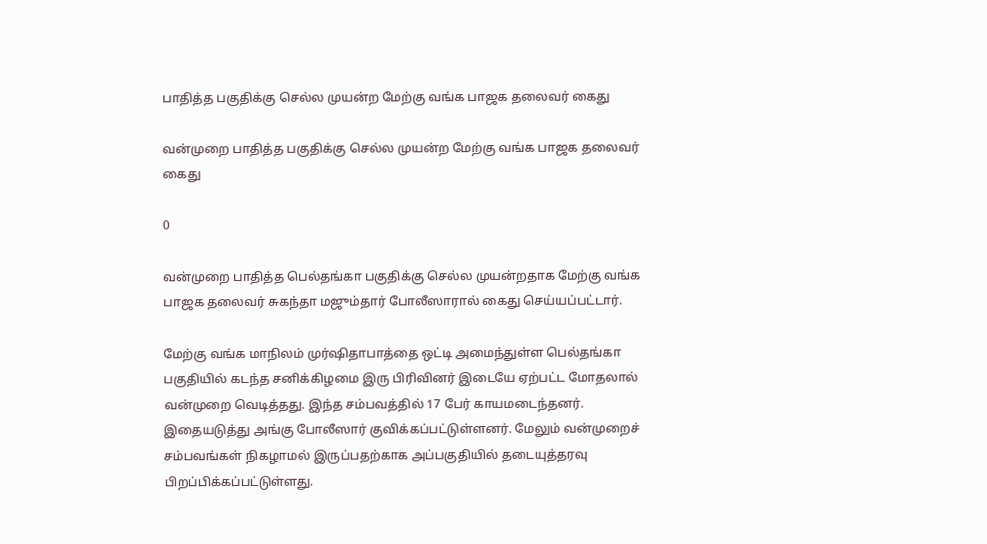பாதித்த பகுதிக்கு செல்ல முயன்ற மேற்கு வங்க பாஜக தலைவர் கைது

வன்முறை பாதித்த பகுதிக்கு செல்ல முயன்ற மேற்கு வங்க பாஜக தலைவர் கைது

0

வன்முறை பாதித்த பெல்தங்கா பகுதிக்கு செல்ல முயன்றதாக மேற்கு வங்க பாஜக தலைவர் சுகந்தா மஜும்தார் போலீஸாரால் கைது செய்யப்பட்டார்.

மேற்கு வங்க மாநிலம் முர்ஷிதாபாத்தை ஒட்டி அமைந்துள்ள பெல்தங்கா பகுதியில் கடந்த சனிக்கிழமை இரு பிரிவினர் இடையே ஏற்பட்ட மோதலால் வன்முறை வெடித்தது. இந்த சம்பவத்தில் 17 பேர் காயமடைந்தனர். இதையடுத்து அங்கு போலீஸார் குவிக்கப்பட்டுள்ளனர். மேலும் வன்முறைச் சம்பவங்கள் நிகழாமல் இருப்பதற்காக அப்பகுதியில் தடையுத்தரவு பிறப்பிக்கப்பட்டுள்ளது.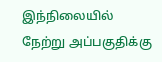இந்நிலையில் நேற்று அப்பகுதிக்கு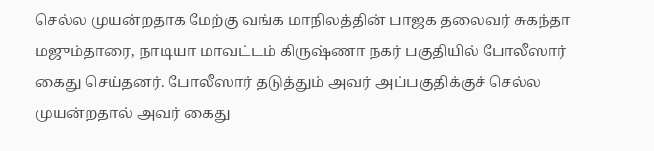செல்ல முயன்றதாக மேற்கு வங்க மாநிலத்தின் பாஜக தலைவர் சுகந்தா மஜும்தாரை, நாடியா மாவட்டம் கிருஷ்ணா நகர் பகுதியில் போலீஸார் கைது செய்தனர். போலீஸார் தடுத்தும் அவர் அப்பகுதிக்குச் செல்ல முயன்றதால் அவர் கைது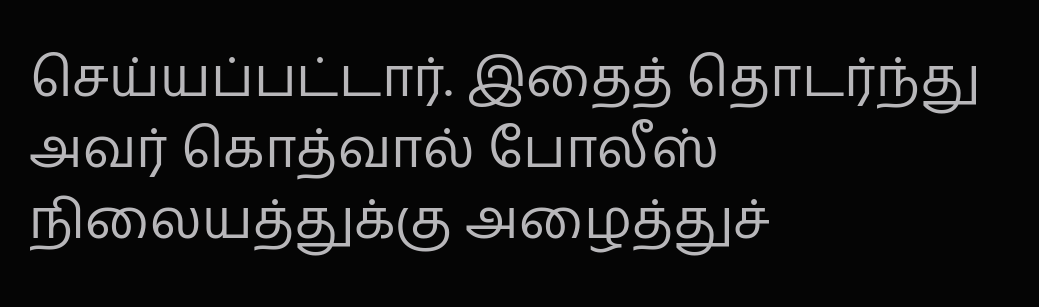செய்யப்பட்டார். இதைத் தொடர்ந்து அவர் கொத்வால் போலீஸ் நிலையத்துக்கு அழைத்துச்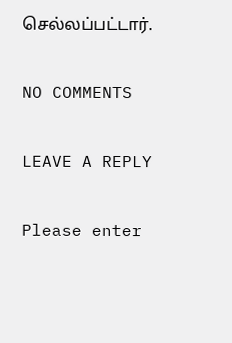செல்லப்பட்டார்.

NO COMMENTS

LEAVE A REPLY

Please enter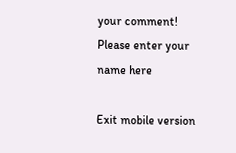your comment!
Please enter your name here

Exit mobile version